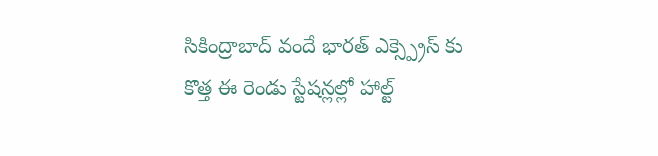సికింద్రాబాద్ వందే భారత్ ఎక్స్ప్రెస్ కు కొత్త ఈ రెండు స్టేషన్లల్లో హాల్ట్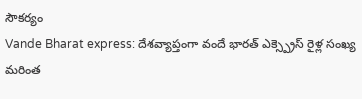సౌకర్యం
Vande Bharat express: దేశవ్యాప్తంగా వందే భారత్ ఎక్స్ప్రెస్ రైళ్ల సంఖ్య మరింత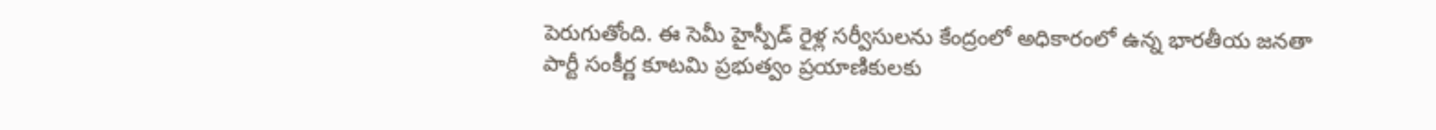పెరుగుతోంది. ఈ సెమీ హైస్పీడ్ రైళ్ల సర్వీసులను కేంద్రంలో అధికారంలో ఉన్న భారతీయ జనతా పార్టీ సంకీర్ణ కూటమి ప్రభుత్వం ప్రయాణికులకు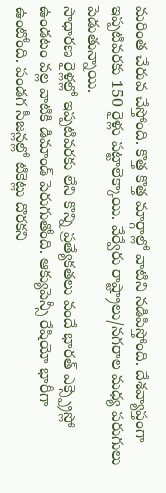మరింత చేరువ చేస్తోంది. కొత్త కొత్త మార్గాల్లో వాటిని నడిపిస్తోంది. దేశవ్యాప్తంగా ఇప్పటివరకు 150 రైళ్లు పట్టాలెక్కాయి. వేర్వేరు రాష్ట్రాలు/నగరాల మధ్య పరుగులు పెడుతున్నాయి.
సాధారణ రైళ్లల్లో ఇప్పటివరకు లేని కొన్ని ప్రత్యేకతలు వందే భారత్ ఎక్స్ప్రెస్లో ఉండటం వల్ల వాటికి డిమాండ్ పెరుగుతోంది. ఆక్యుపెన్సీ రేషియో భారీగా ఉంటోంది. పండగ సీజన్లల్లో టికెట్లు దొరకని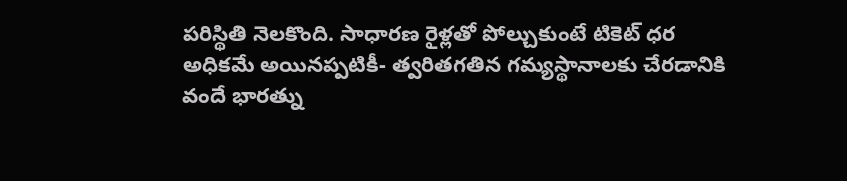పరిస్థితి నెలకొంది. సాధారణ రైళ్లతో పోల్చుకుంటే టికెట్ ధర అధికమే అయినప్పటికీ- త్వరితగతిన గమ్యస్థానాలకు చేరడానికి వందే భారత్ను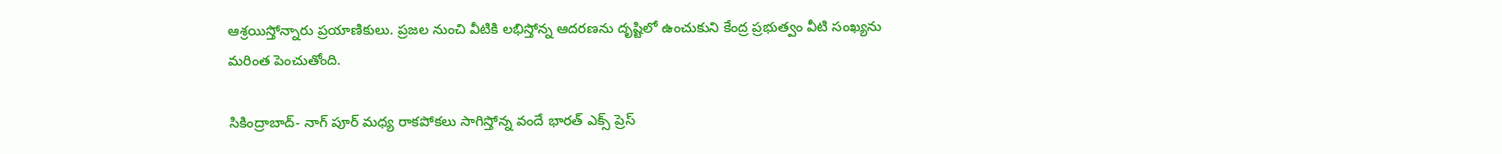ఆశ్రయిస్తోన్నారు ప్రయాణికులు. ప్రజల నుంచి వీటికి లభిస్తోన్న ఆదరణను దృష్టిలో ఉంచుకుని కేంద్ర ప్రభుత్వం వీటి సంఖ్యను మరింత పెంచుతోంది.

సికింద్రాబాద్- నాగ్ పూర్ మధ్య రాకపోకలు సాగిస్తోన్న వందే భారత్ ఎక్స్ ప్రెస్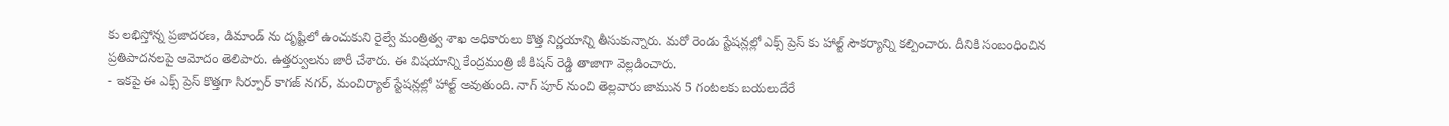కు లభిస్తోన్న ప్రజాదరణ, డిమాండ్ ను దృష్టిలో ఉంచుకుని రైల్వే మంత్రిత్వ శాఖ అధికారులు కొత్త నిర్ణయాన్ని తీసుకున్నారు. మరో రెండు స్టేషన్లల్లో ఎక్స్ ప్రెస్ కు హాల్ట్ సౌకర్యాన్ని కల్పించారు. దీనికి సంబంధించిన ప్రతిపాదనలపై ఆమోదం తెలిపారు. ఉత్తర్వులను జారీ చేశారు. ఈ విషయాన్ని కేంద్రమంత్రి జీ కిషన్ రెడ్డి తాజాగా వెల్లడించారు.
- ఇకపై ఈ ఎక్స్ ప్రెస్ కొత్తగా సిర్పూర్ కాగజ్ నగర్, మంచిర్యాల్ స్టేషన్లల్లో హాల్ట్ అవుతుంది. నాగ్ పూర్ నుంచి తెల్లవారు జామున 5 గంటలకు బయలుదేరే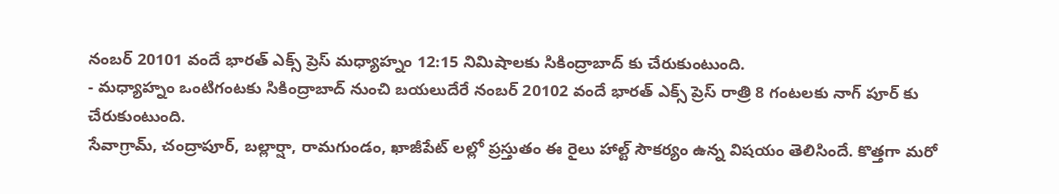నంబర్ 20101 వందే భారత్ ఎక్స్ ప్రెస్ మధ్యాహ్నం 12:15 నిమిషాలకు సికింద్రాబాద్ కు చేరుకుంటుంది.
- మధ్యాహ్నం ఒంటిగంటకు సికింద్రాబాద్ నుంచి బయలుదేరే నంబర్ 20102 వందే భారత్ ఎక్స్ ప్రెస్ రాత్రి 8 గంటలకు నాగ్ పూర్ కు చేరుకుంటుంది.
సేవాగ్రామ్, చంద్రాపూర్, బల్లార్షా, రామగుండం, ఖాజీపేట్ లల్లో ప్రస్తుతం ఈ రైలు హాల్ట్ సౌకర్యం ఉన్న విషయం తెలిసిందే. కొత్తగా మరో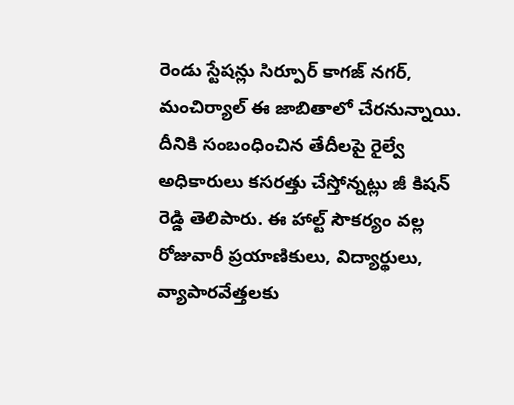రెండు స్టేషన్లు సిర్పూర్ కాగజ్ నగర్, మంచిర్యాల్ ఈ జాబితాలో చేరనున్నాయి. దీనికి సంబంధించిన తేదీలపై రైల్వే అధికారులు కసరత్తు చేస్తోన్నట్లు జీ కిషన్ రెడ్డి తెలిపారు. ఈ హాల్ట్ సౌకర్యం వల్ల రోజువారీ ప్రయాణికులు, విద్యార్థులు, వ్యాపారవేత్తలకు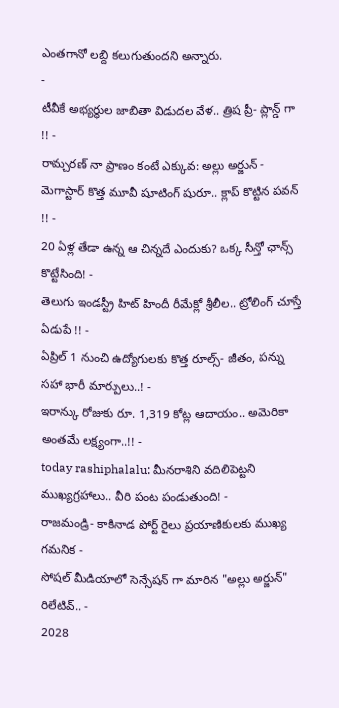ఎంతగానో లబ్ది కలుగుతుందని అన్నారు.
-
టీవీకే అభ్యర్థుల జాబితా విడుదల వేళ.. త్రిష ప్రీ- ప్లాన్డ్ గా !! -
రామ్చరణ్ నా ప్రాణం కంటే ఎక్కువ: అల్లు అర్జున్ -
మెగాస్టార్ కొత్త మూవీ షూటింగ్ షురూ.. క్లాప్ కొట్టిన పవన్ !! -
20 ఏళ్ల తేడా ఉన్న ఆ చిన్నదే ఎందుకు? ఒక్క సీన్తో ఛాన్స్ కొట్టేసింది! -
తెలుగు ఇండస్ట్రీ హిట్ హిందీ రీమేక్లో శ్రీలీల.. ట్రోలింగ్ చూస్తే ఏడుపే !! -
ఏప్రిల్ 1 నుంచి ఉద్యోగులకు కొత్త రూల్స్- జీతం, పన్ను సహా భారీ మార్పులు..! -
ఇరాన్కు రోజుకు రూ. 1,319 కోట్ల ఆదాయం.. అమెరికా అంతమే లక్ష్యంగా..!! -
today rashiphalalu: మీనరాశిని వదిలిపెట్టని ముఖ్యగ్రహాలు.. వీరి పంట పండుతుంది! -
రాజమండ్రి- కాకినాడ పోర్ట్ రైలు ప్రయాణికులకు ముఖ్య గమనిక -
సోషల్ మీడియాలో సెన్సేషన్ గా మారిన "అల్లు అర్జున్" రిలేటివ్.. -
2028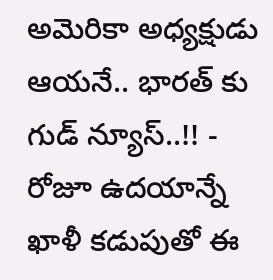అమెరికా అధ్యక్షుడు ఆయనే.. భారత్ కు గుడ్ న్యూస్..!! -
రోజూ ఉదయాన్నే ఖాళీ కడుపుతో ఈ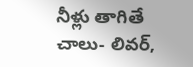నీళ్లు తాగితే చాలు- లివర్,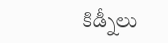కిడ్నీలు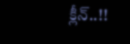క్లీన్..!!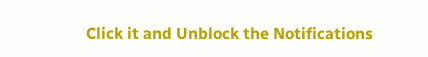Click it and Unblock the Notifications